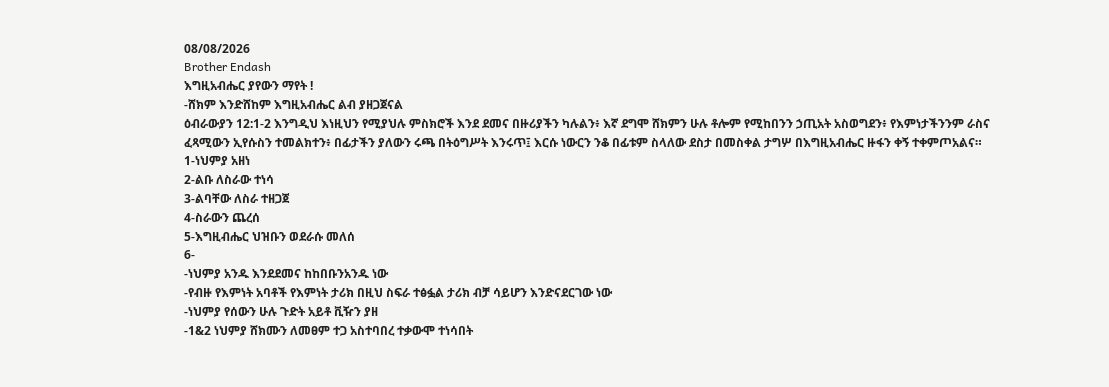08/08/2026
Brother Endash
እግዚአብሔር ያየውን ማየት !
-ሸክም እንድሸከም እግዚአብሔር ልብ ያዘጋጀናል
ዕብራውያን 12:1-2 እንግዲህ እነዚህን የሚያህሉ ምስክሮች እንደ ደመና በዙሪያችን ካሉልን፥ እኛ ደግሞ ሸክምን ሁሉ ቶሎም የሚከበንን ኃጢአት አስወግደን፥ የእምነታችንንም ራስና ፈጻሚውን ኢየሱስን ተመልክተን፥ በፊታችን ያለውን ሩጫ በትዕግሥት እንሩጥ፤ እርሱ ነውርን ንቆ በፊቱም ስላለው ደስታ በመስቀል ታግሦ በእግዚአብሔር ዙፋን ቀኝ ተቀምጦአልና።
1-ነህምያ አዘነ
2-ልቡ ለስራው ተነሳ
3-ልባቸው ለስራ ተዘጋጀ
4-ስራውን ጨረሰ
5-እግዚብሔር ህዝቡን ወደራሱ መለሰ
6-
-ነህምያ አንዱ እንደደመና ከከበቡንአንዱ ነው
-የብዙ የእምነት አባቶች የእምነት ታሪክ በዚህ ስፍራ ተፅፏል ታሪክ ብቻ ሳይሆን እንድናደርገው ነው
-ነህምያ የሰውን ሁሉ ጉድት አይቶ ቪዥን ያዘ
-1&2 ነህምያ ሸክሙን ለመፀም ተጋ አስተባበረ ተቃውሞ ተነሳበት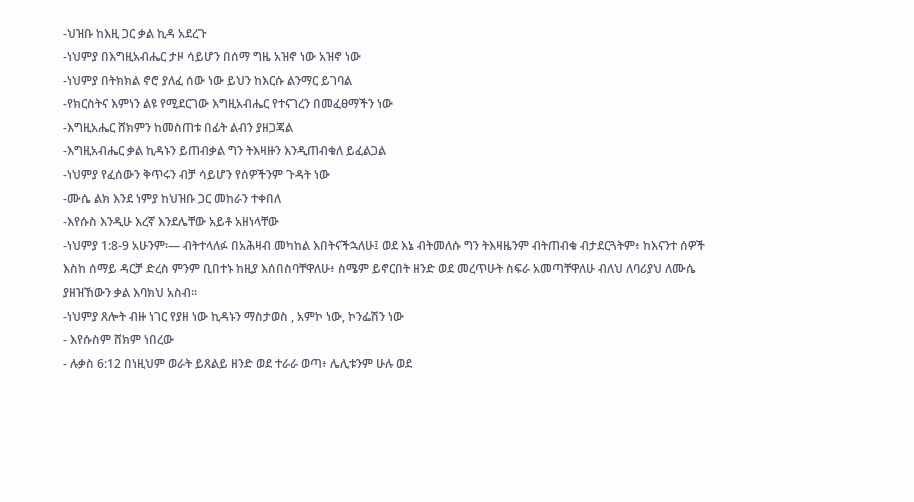-ህዝቡ ከእዚ ጋር ቃል ኪዳ አደረጉ
-ነህምያ በእግዚአብሔር ታዞ ሳይሆን በሰማ ግዜ አዝኖ ነው አዝኖ ነው
-ነህምያ በትክክል ኖሮ ያለፈ ሰው ነው ይህን ከእርሱ ልንማር ይገባል
-የክርስትና እምነን ልዩ የሚደርገው እግዚአብሔር የተናገረን በመፈፀማችን ነው
-እግዚአሔር ሸክምን ከመስጠቱ በፊት ልብን ያዘጋጃል
-እግዚአብሔር ቃል ኪዳኑን ይጠብቃል ግን ትእዛዙን እንዲጠብቁለ ይፈልጋል
-ነህምያ የፈሰውን ቅጥሩን ብቻ ሳይሆን የሰዎችንም ጉዳት ነው
-ሙሴ ልክ እንደ ነምያ ከህዝቡ ጋር መከራን ተቀበለ
-እየሱስ እንዲሁ እረኛ እንደሌቸው አይቶ አዘነላቸው
-ነህምያ 1:8-9 አሁንም፡— ብትተላለፉ በአሕዛብ መካከል እበትናችኋለሁ፤ ወደ እኔ ብትመለሱ ግን ትእዛዜንም ብትጠብቁ ብታደርጓትም፥ ከእናንተ ሰዎች እስከ ሰማይ ዳርቻ ድረስ ምንም ቢበተኑ ከዚያ እሰበስባቸዋለሁ፥ ስሜም ይኖርበት ዘንድ ወደ መረጥሁት ስፍራ አመጣቸዋለሁ ብለህ ለባሪያህ ለሙሴ ያዘዝኸውን ቃል እባክህ አስብ።
-ነህምያ ጸሎት ብዙ ነገር የያዘ ነው ኪዳኑን ማስታወስ , አምኮ ነው, ኮንፌሽን ነው
- እየሱስም ሸክም ነበረው
- ሉቃስ 6:12 በነዚህም ወራት ይጸልይ ዘንድ ወደ ተራራ ወጣ፥ ሌሊቱንም ሁሉ ወደ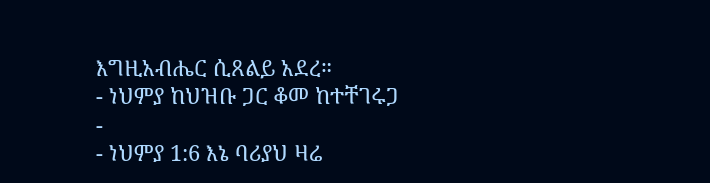እግዚአብሔር ሲጸልይ አደረ።
- ነህምያ ከህዝቡ ጋር ቆመ ከተቸገሩጋ
-
- ነህምያ 1:6 እኔ ባሪያህ ዛሬ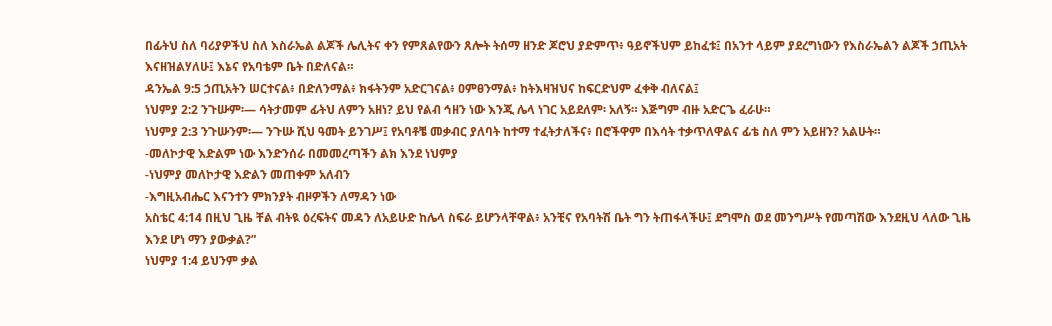በፊትህ ስለ ባሪያዎችህ ስለ እስራኤል ልጆች ሌሊትና ቀን የምጸልየውን ጸሎት ትሰማ ዘንድ ጆሮህ ያድምጥ፥ ዓይኖችህም ይከፈቱ፤ በአንተ ላይም ያደረግነውን የእስራኤልን ልጆች ኃጢአት እናዘዝልሃለሁ፤ እኔና የአባቴም ቤት በድለናል።
ዳንኤል 9:5 ኃጢአትን ሠርተናል፥ በድለንማል፥ ክፋትንም አድርገናል፥ ዐምፀንማል፥ ከትእዛዝህና ከፍርድህም ፈቀቅ ብለናል፤
ነህምያ 2:2 ንጉሡም፡— ሳትታመም ፊትህ ለምን አዘነ? ይህ የልብ ኅዘን ነው እንጂ ሌላ ነገር አይደለም፡ አለኝ። እጅግም ብዙ አድርጌ ፈራሁ።
ነህምያ 2:3 ንጉሡንም፡— ንጉሡ ሺህ ዓመት ይንገሥ፤ የአባቶቼ መቃብር ያለባት ከተማ ተፈትታለችና፥ በሮችዋም በእሳት ተቃጥለዋልና ፊቴ ስለ ምን አይዘን? አልሁት።
-መለኮታዊ እድልም ነው እንድንሰራ በመመረጣችን ልክ እንደ ነህምያ
-ነህምያ መለኮታዊ እድልን መጠቀም አለብን
-እግዚአብሔር እናንተን ምክንያት ብዞዎችን ለማዳን ነው
አስቴር 4:14 በዚህ ጊዜ ቸል ብትዪ ዕረፍትና መዳን ለአይሁድ ከሌላ ስፍራ ይሆንላቸዋል፥ አንቺና የአባትሽ ቤት ግን ትጠፋላችሁ፤ ደግሞስ ወደ መንግሥት የመጣሽው እንደዚህ ላለው ጊዜ እንደ ሆነ ማን ያውቃል?”
ነህምያ 1:4 ይህንም ቃል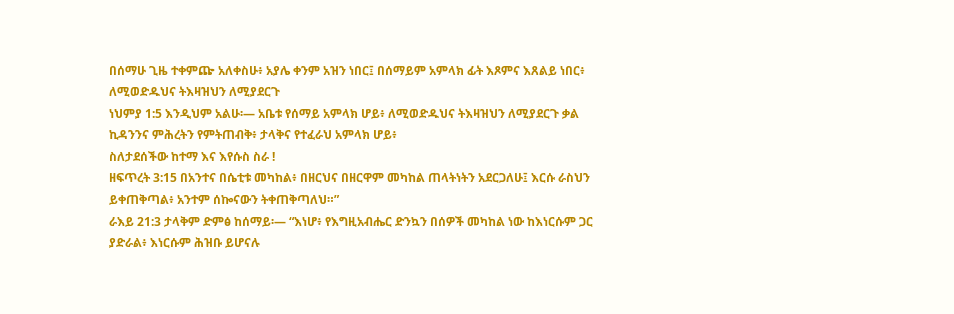በሰማሁ ጊዜ ተቀምጬ አለቀስሁ፥ አያሌ ቀንም አዝን ነበር፤ በሰማይም አምላክ ፊት እጾምና እጸልይ ነበር፥
ለሚወድዱህና ትእዛዝህን ለሚያደርጉ
ነህምያ 1:5 እንዲህም አልሁ፡— አቤቱ የሰማይ አምላክ ሆይ፥ ለሚወድዱህና ትእዛዝህን ለሚያደርጉ ቃል ኪዳንንና ምሕረትን የምትጠብቅ፥ ታላቅና የተፈራህ አምላክ ሆይ፥
ስለታደሰችው ከተማ እና እየሱስ ስራ !
ዘፍጥረት 3:15 በአንተና በሴቲቱ መካከል፥ በዘርህና በዘርዋም መካከል ጠላትነትን አደርጋለሁ፤ እርሱ ራስህን ይቀጠቅጣል፥ አንተም ሰኰናውን ትቀጠቅጣለህ።”
ራእይ 21:3 ታላቅም ድምፅ ከሰማይ፡— “እነሆ፥ የእግዚአብሔር ድንኳን በሰዎች መካከል ነው ከእነርሱም ጋር ያድራል፥ እነርሱም ሕዝቡ ይሆናሉ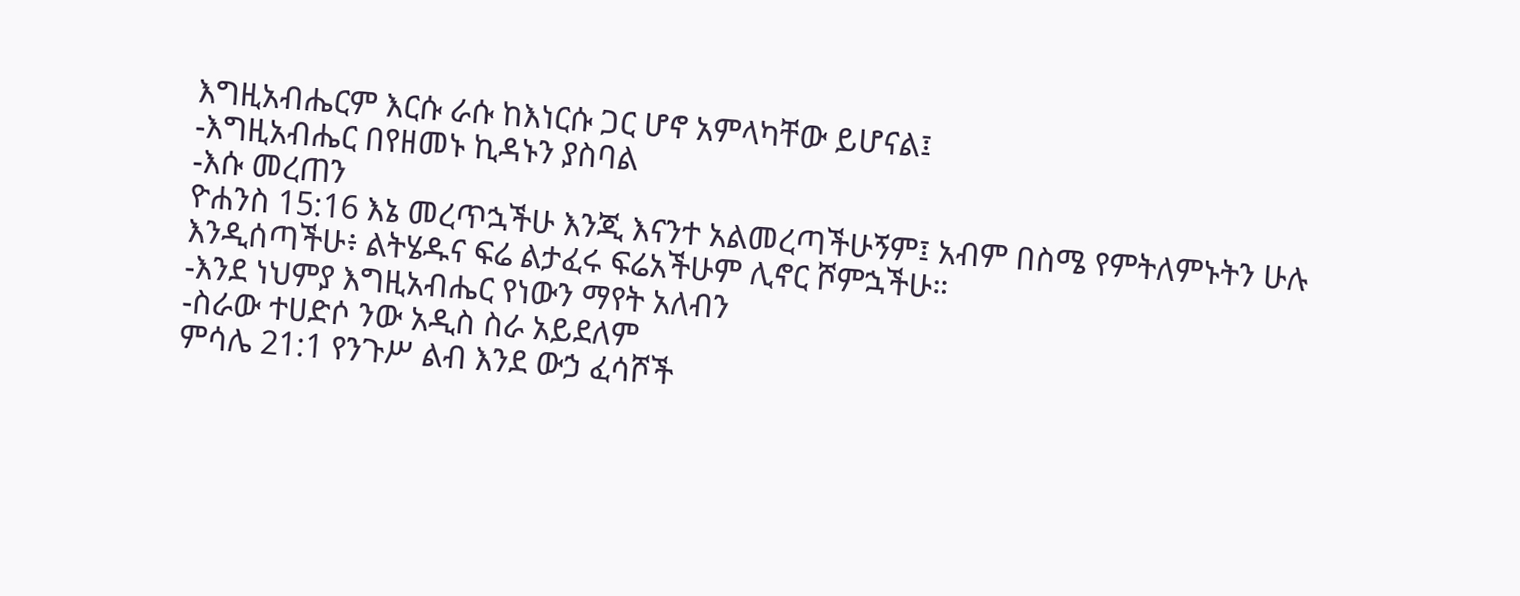እግዚአብሔርም እርሱ ራሱ ከእነርሱ ጋር ሆኖ አምላካቸው ይሆናል፤
-እግዚአብሔር በየዘመኑ ኪዳኑን ያስባል
-እሱ መረጠን
ዮሐንስ 15:16 እኔ መረጥኋችሁ እንጂ እናንተ አልመረጣችሁኝም፤ አብም በስሜ የምትለምኑትን ሁሉ እንዲሰጣችሁ፥ ልትሄዱና ፍሬ ልታፈሩ ፍሬአችሁም ሊኖር ሾምኋችሁ።
-እንደ ነህምያ እግዚአብሔር የነውን ማየት አለብን
-ስራው ተሀድሶ ንው አዲስ ስራ አይደለም
ምሳሌ 21:1 የንጉሥ ልብ እንደ ውኃ ፈሳሾች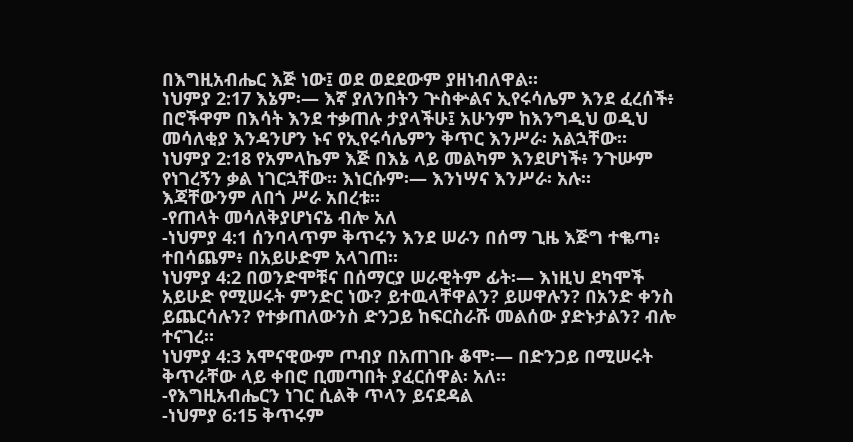በእግዚአብሔር እጅ ነው፤ ወደ ወደደውም ያዘነብለዋል።
ነህምያ 2:17 እኔም፡— እኛ ያለንበትን ጕስቍልና ኢየሩሳሌም እንደ ፈረሰች፥ በሮችዋም በእሳት እንደ ተቃጠሉ ታያላችሁ፤ አሁንም ከእንግዲህ ወዲህ መሳለቂያ እንዳንሆን ኑና የኢየሩሳሌምን ቅጥር እንሥራ፡ አልኋቸው።
ነህምያ 2:18 የአምላኬም እጅ በእኔ ላይ መልካም እንደሆነች፥ ንጉሡም የነገረኝን ቃል ነገርኋቸው። እነርሱም፡— እንነሣና እንሥራ፡ አሉ። እጃቸውንም ለበጎ ሥራ አበረቱ።
-የጠላት መሳለቅያሆነናኔ ብሎ አለ
-ነህምያ 4:1 ሰንባላጥም ቅጥሩን እንደ ሠራን በሰማ ጊዜ እጅግ ተቈጣ፥ ተበሳጨም፥ በአይሁድም አላገጠ።
ነህምያ 4:2 በወንድሞቹና በሰማርያ ሠራዊትም ፊት፡— እነዚህ ደካሞች አይሁድ የሚሠሩት ምንድር ነው? ይተዉላቸዋልን? ይሠዋሉን? በአንድ ቀንስ ይጨርሳሉን? የተቃጠለውንስ ድንጋይ ከፍርስራሹ መልሰው ያድኑታልን? ብሎ ተናገረ።
ነህምያ 4:3 አሞናዊውም ጦብያ በአጠገቡ ቆሞ፡— በድንጋይ በሚሠሩት ቅጥራቸው ላይ ቀበሮ ቢመጣበት ያፈርሰዋል፡ አለ።
-የእግዚአብሔርን ነገር ሲልቅ ጥላን ይናደዳል
-ነህምያ 6:15 ቅጥሩም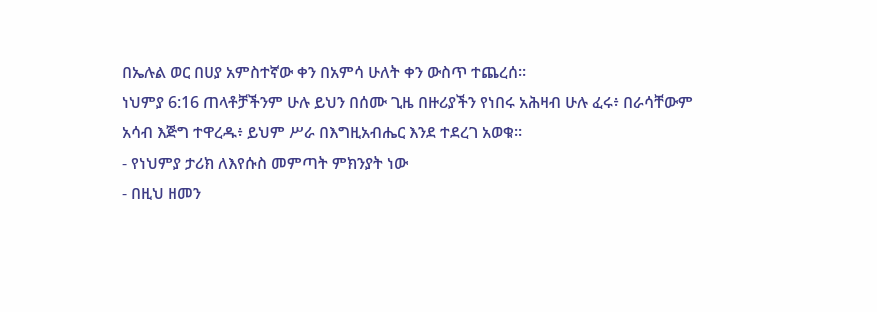በኤሉል ወር በሀያ አምስተኛው ቀን በአምሳ ሁለት ቀን ውስጥ ተጨረሰ።
ነህምያ 6:16 ጠላቶቻችንም ሁሉ ይህን በሰሙ ጊዜ በዙሪያችን የነበሩ አሕዛብ ሁሉ ፈሩ፥ በራሳቸውም አሳብ እጅግ ተዋረዱ፥ ይህም ሥራ በእግዚአብሔር እንደ ተደረገ አወቁ።
- የነህምያ ታሪክ ለእየሱስ መምጣት ምክንያት ነው
- በዚህ ዘመን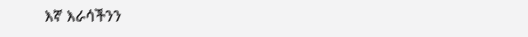እኛ እራሳችንን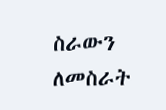ስራውን ለመስራት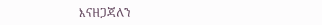እናዘጋጃለን